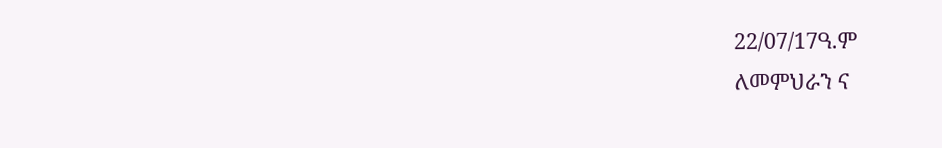22/07/17ዓ.ም
ለመምህራን ና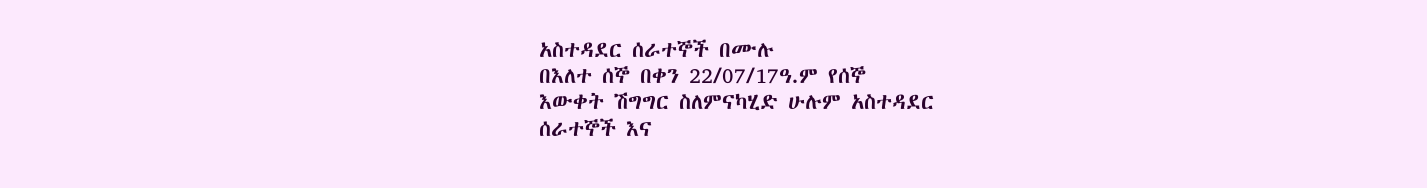አስተዳደር ሰራተኞች በሙሉ
በእለተ ሰኞ በቀን 22/07/17ዓ.ም የሰኞ
እውቀት ሽግግር ስለምናካሂድ ሁሉም አስተዳደር
ሰራተኞች እና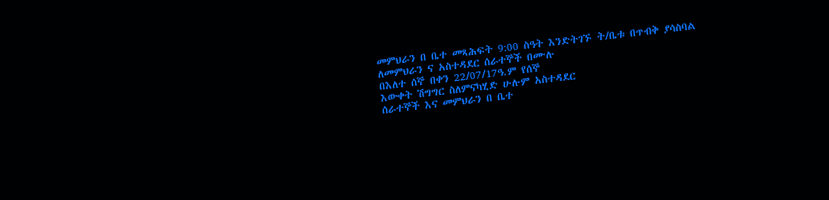መምህራን በ ቤተ መጻሕፍት 9:00 ስዓት እንድትገኙ ት/ቤቱ በጥብቅ ያሳስባል
ለመምህራን ና አስተዳደር ሰራተኞች በሙሉ
በእለተ ሰኞ በቀን 22/07/17ዓ.ም የሰኞ
እውቀት ሽግግር ስለምናካሂድ ሁሉም አስተዳደር
ሰራተኞች እና መምህራን በ ቤተ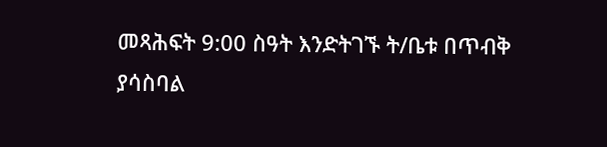መጻሕፍት 9:00 ስዓት እንድትገኙ ት/ቤቱ በጥብቅ ያሳስባል